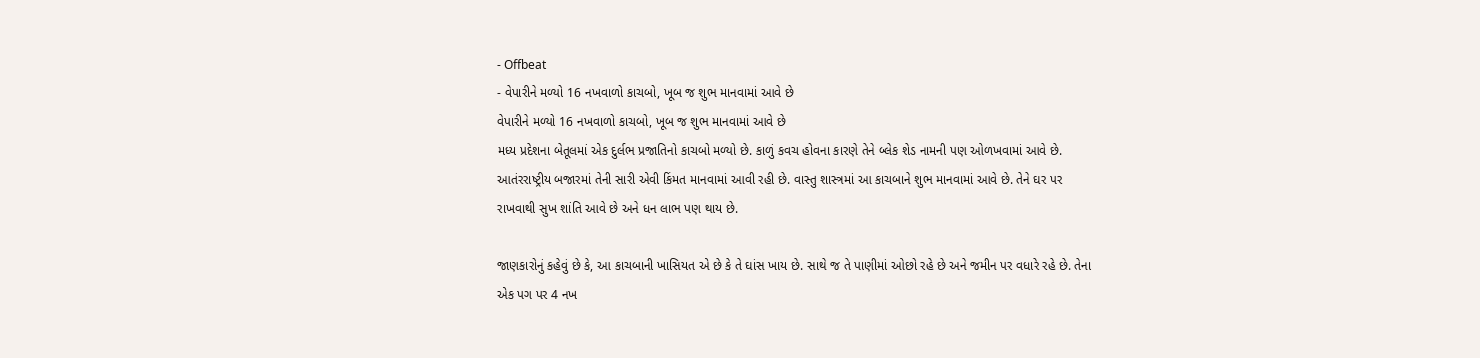- Offbeat
- વેપારીને મળ્યો 16 નખવાળો કાચબો, ખૂબ જ શુભ માનવામાં આવે છે
વેપારીને મળ્યો 16 નખવાળો કાચબો, ખૂબ જ શુભ માનવામાં આવે છે
મધ્ય પ્રદેશના બેતૂલમાં એક દુર્લભ પ્રજાતિનો કાચબો મળ્યો છે. કાળું કવચ હોવના કારણે તેને બ્લેક શેડ નામની પણ ઓળખવામાં આવે છે. આતંરરાષ્ટ્રીય બજારમાં તેની સારી એવી કિંમત માનવામાં આવી રહી છે. વાસ્તુ શાસ્ત્રમાં આ કાચબાને શુભ માનવામાં આવે છે. તેને ઘર પર રાખવાથી સુખ શાંતિ આવે છે અને ધન લાભ પણ થાય છે.

જાણકારોનું કહેવું છે કે, આ કાચબાની ખાસિયત એ છે કે તે ઘાંસ ખાય છે. સાથે જ તે પાણીમાં ઓછો રહે છે અને જમીન પર વધારે રહે છે. તેના એક પગ પર 4 નખ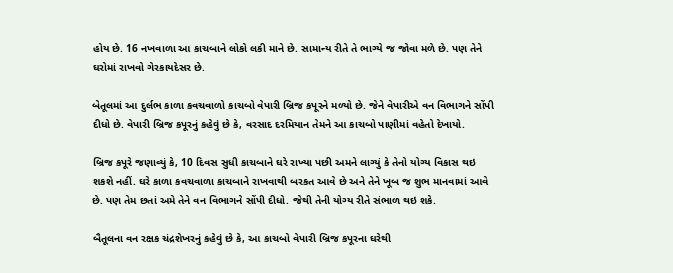હોય છે. 16 નખવાળા આ કાચબાને લોકો લકી માને છે. સામાન્ય રીતે તે ભાગ્યે જ જોવા મળે છે. પણ તેને ઘરોમાં રાખવો ગેરકાયદેસર છે.

બેતૂલમાં આ દુર્લભ કાળા કવચવાળો કાચબો વેપારી બ્રિજ કપૂરને મળ્યો છે. જેને વેપારીએ વન વિભાગને સોંપી દીધો છે. વેપારી બ્રિજ કપૂરનું કહેવું છે કે, વરસાદ દરમિયાન તેમને આ કાચબો પાણીમાં વહેતો દેખાયો.

બ્રિજ કપૂરે જણાવ્યું કે, 10 દિવસ સુધી કાચબાને ઘરે રાખ્યા પછી અમને લાગ્યું કે તેનો યોગ્ય વિકાસ થઇ શકશે નહીં. ઘરે કાળા કવચવાળા કાચબાને રાખવાથી બરકત આવે છે અને તેને ખૂબ જ શુભ માનવામાં આવે છે. પણ તેમ છતાં અમે તેને વન વિભાગને સોંપી દીધો. જેથી તેની યોગ્ય રીતે સંભાળ થઇ શકે.

બૈતૂલના વન રક્ષક ચંદ્રશેખરનું કહેવું છે કે, આ કાચબો વેપારી બ્રિજ કપૂરના ઘરેથી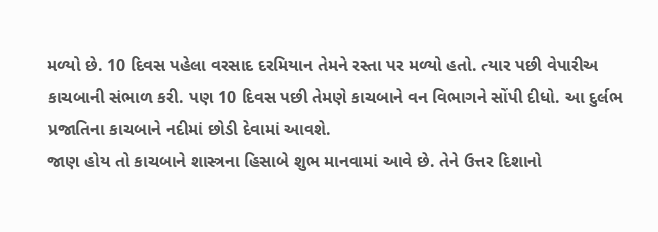મળ્યો છે. 10 દિવસ પહેલા વરસાદ દરમિયાન તેમને રસ્તા પર મળ્યો હતો. ત્યાર પછી વેપારીઅ કાચબાની સંભાળ કરી. પણ 10 દિવસ પછી તેમણે કાચબાને વન વિભાગને સોંપી દીધો. આ દુર્લભ પ્રજાતિના કાચબાને નદીમાં છોડી દેવામાં આવશે.
જાણ હોય તો કાચબાને શાસ્ત્રના હિસાબે શુભ માનવામાં આવે છે. તેને ઉત્તર દિશાનો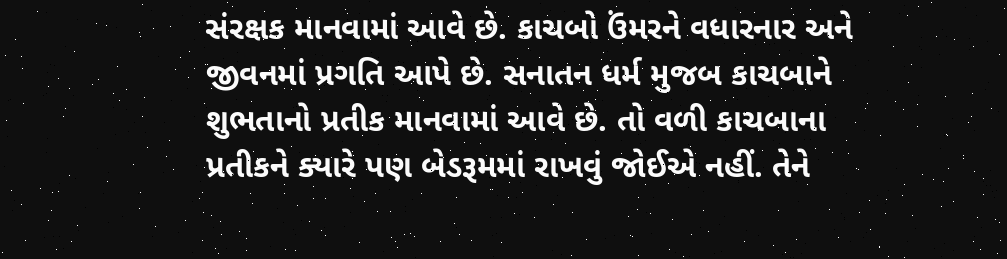સંરક્ષક માનવામાં આવે છે. કાચબો ઉંમરને વધારનાર અને જીવનમાં પ્રગતિ આપે છે. સનાતન ધર્મ મુજબ કાચબાને શુભતાનો પ્રતીક માનવામાં આવે છે. તો વળી કાચબાના પ્રતીકને ક્યારે પણ બેડરૂમમાં રાખવું જોઈએ નહીં. તેને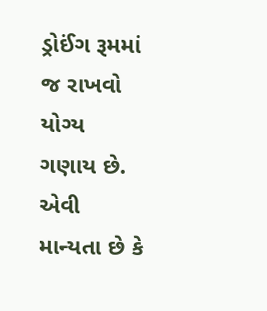ડ્રોઈંગ રૂમમાં જ રાખવો યોગ્ય ગણાય છે. એવી માન્યતા છે કે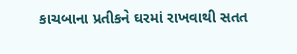કાચબાના પ્રતીકને ઘરમાં રાખવાથી સતત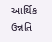આર્થિક ઉન્નતિ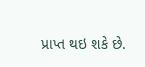પ્રાપ્ત થઇ શકે છે.